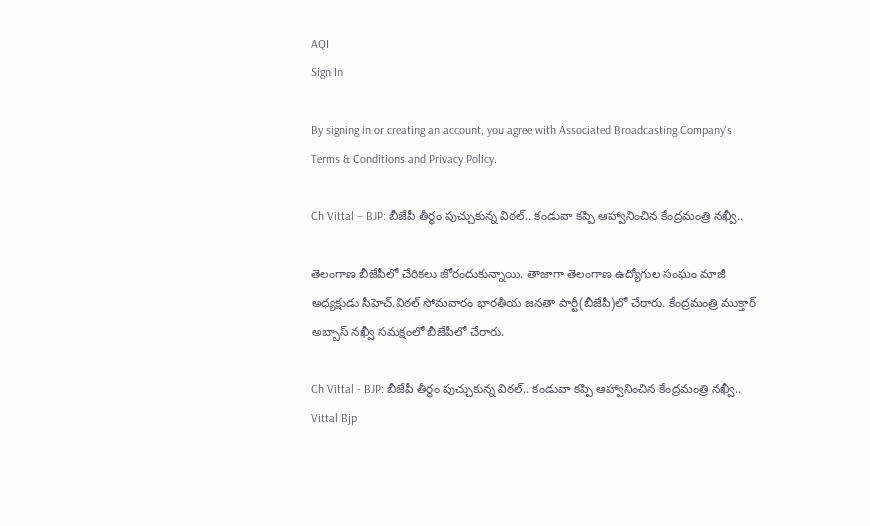AQI
Sign In

By signing in or creating an account, you agree with Associated Broadcasting Company's Terms & Conditions and Privacy Policy.

Ch Vittal – BJP: బీజేపీ తీర్థం పుచ్చుకున్న విఠల్‌.. కండువా కప్పి ఆహ్వానించిన కేంద్రమంత్రి నఖ్వీ..

తెలంగాణ బీజేపీలో చేరికలు జోరందుకున్నాయి. తాజాగా తెలంగాణ ఉద్యోగుల సంఘం మాజీ అధ్యక్షుడు సీహెచ్‌.విఠల్‌ సోమవారం భారతీయ జనతా పార్టీ(బీజేపీ)లో చేరారు. కేంద్రమంత్రి ముక్తార్ అబ్బాస్ నఖ్వీ సమక్షంలో బీజేపీలో చేరారు.

Ch Vittal - BJP: బీజేపీ తీర్థం పుచ్చుకున్న విఠల్‌.. కండువా కప్పి ఆహ్వానించిన కేంద్రమంత్రి నఖ్వీ..
Vittal Bjp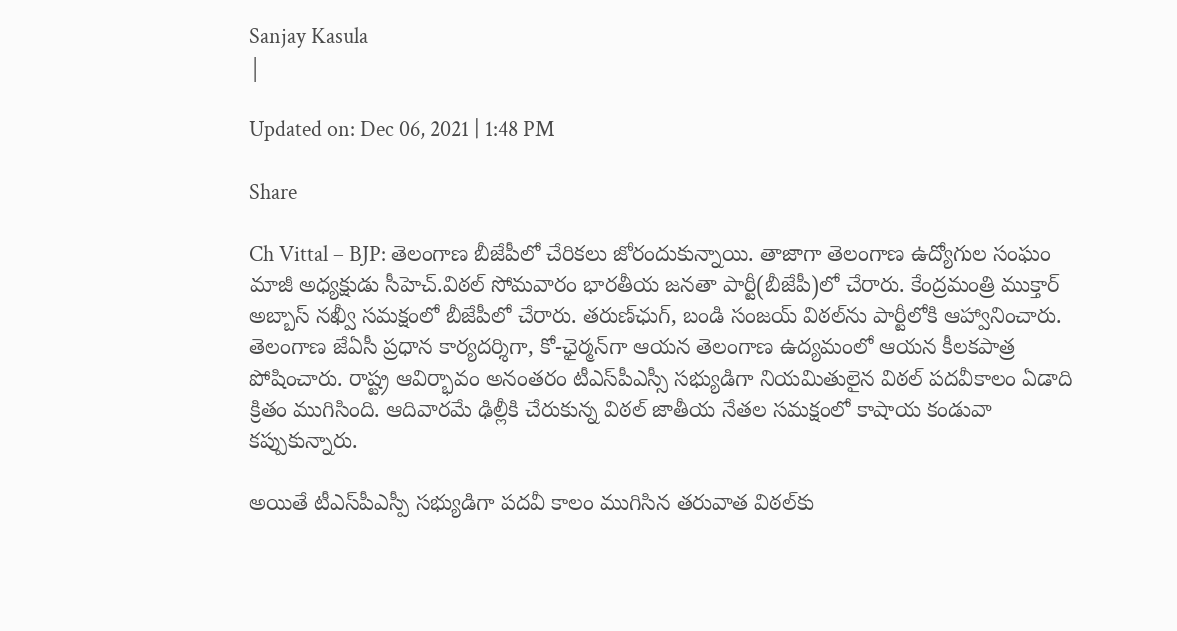Sanjay Kasula
|

Updated on: Dec 06, 2021 | 1:48 PM

Share

Ch Vittal – BJP: తెలంగాణ బీజేపీలో చేరికలు జోరందుకున్నాయి. తాజాగా తెలంగాణ ఉద్యోగుల సంఘం మాజీ అధ్యక్షుడు సీహెచ్‌.విఠల్‌ సోమవారం భారతీయ జనతా పార్టీ(బీజేపీ)లో చేరారు. కేంద్రమంత్రి ముక్తార్ అబ్బాస్ నఖ్వీ సమక్షంలో బీజేపీలో చేరారు. తరుణ్‌ఛుగ్‌, బండి సంజయ్‌ విఠల్‌ను పార్టీలోకి ఆహ్వానించారు. తెలంగాణ జేఏసీ ప్రధాన కార్యదర్శిగా, కో-ఛైర్మన్‌గా ఆయన తెలంగాణ ఉద్యమంలో ఆయన కీలకపాత్ర పోషించారు. రాష్ట్ర ఆవిర్భావం అనంతరం టీఎస్‌పీఎస్సీ సభ్యుడిగా నియమితులైన విఠల్‌ పదవీకాలం ఏడాది క్రితం ముగిసింది. ఆదివారమే ఢిల్లీకి చేరుకున్న విఠల్ జాతీయ నేతల సమక్షంలో కాషాయ కండువా కప్పుకున్నారు.

అయితే టీఎస్‌పీఎస్పీ సభ్యుడిగా పదవీ కాలం ముగిసిన తరువాత విఠల్‌కు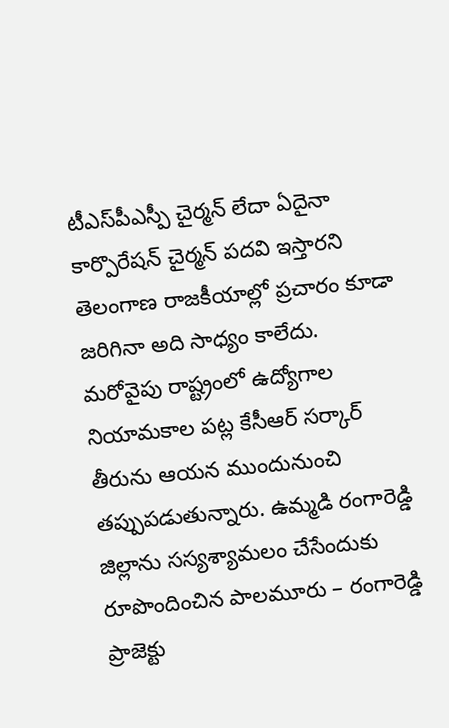టీఎస్‌పీఎస్పీ చైర్మన్‌ లేదా ఏదైనా కార్పొరేషన్‌ చైర్మన్‌ పదవి ఇస్తారని తెలంగాణ రాజకీయాల్లో ప్రచారం కూడా జరిగినా అది సాధ్యం కాలేదు. మరోవైపు రాష్ట్రంలో ఉద్యోగాల నియామకాల పట్ల కేసీఆర్ సర్కార్ తీరును ఆయన ముందునుంచి తప్పుపడుతున్నారు. ఉమ్మడి రంగారెడ్డి జిల్లాను సస్యశ్యామలం చేసేందుకు రూపొందించిన పాలమూరు – రంగారెడ్డి ప్రాజెక్టు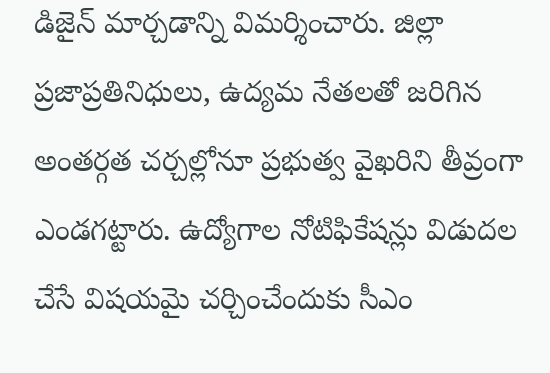డిజైన్‌ మార్చడాన్ని విమర్శించారు. జిల్లా ప్రజాప్రతినిధులు, ఉద్యమ నేతలతో జరిగిన అంతర్గత చర్చల్లోనూ ప్రభుత్వ వైఖరిని తీవ్రంగా ఎండగట్టారు. ఉద్యోగాల నోటిఫికేషన్లు విడుదల చేసే విషయమై చర్చించేందుకు సీఎం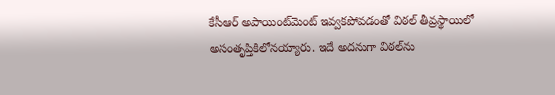కేసీఆర్ అపాయింట్‌మెంట్‌ ఇవ్వకపోవడంతో విఠల్‌ తీవ్రస్థాయిలో అసంతృప్తికిలోనయ్యారు. ఇదే అదనుగా విఠల్‌ను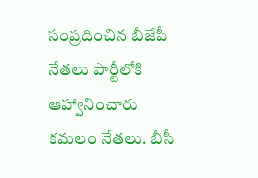సంప్రదించిన బీజేపీ నేతలు పార్టీలోకి ఆహ్వానించారు కమలం నేతలు. బీసీ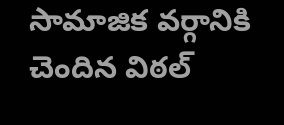సామాజిక వర్గానికి చెందిన విఠల్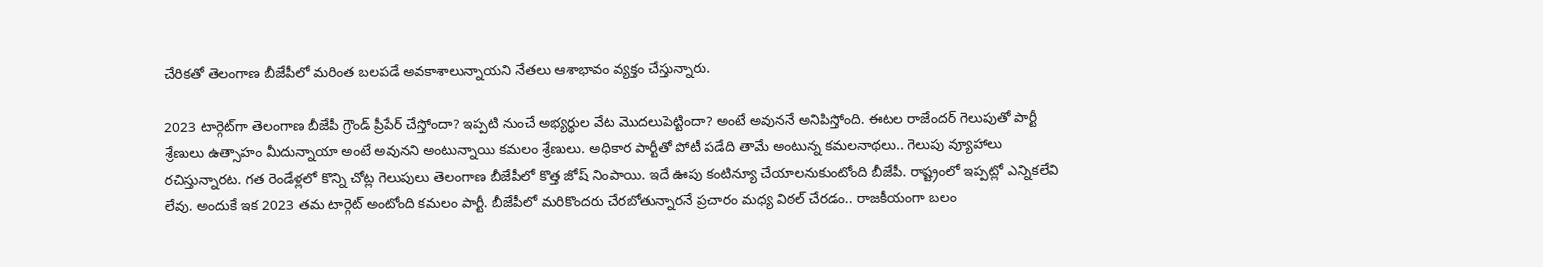చేరికతో తెలంగాణ బీజేపీలో మరింత బలపడే అవకాశాలున్నాయని నేతలు ఆశాభావం వ్యక్తం చేస్తున్నారు.

2023 టార్గెట్‌గా తెలంగాణ బీజేపీ గ్రౌండ్‌ ప్రీపేర్‌ చేస్తోందా? ఇప్పటి నుంచే అభ్యర్థుల వేట మొదలుపెట్టిందా? అంటే అవుననే అనిపిస్తోంది. ఈటల రాజేందర్ గెలుపుతో పార్టీ శ్రేణులు ఉత్సాహం మీదున్నాయా అంటే అవునని అంటున్నాయి కమలం శ్రేణులు. అధికార పార్టీతో పోటీ పడేది తామే అంటున్న కమలనాథలు.. గెలుపు వ్యూహాలు రచిస్తున్నారట. గత రెండేళ్లలో కొన్ని చోట్ల గెలుపులు తెలంగాణ బీజేపీలో కొత్త జోష్ నింపాయి. ఇదే ఊపు కంటిన్యూ చేయాలనుకుంటోంది బీజేపీ. రాష్ట్రంలో ఇప్పట్లో ఎన్నికలేవి లేవు. అందుకే ఇక 2023 తమ టార్గెట్ అంటోంది కమలం పార్టీ. బీజేపీలో మరికొందరు చేరబోతున్నారనే ప్రచారం మధ్య విఠల్ చేరడం.. రాజకీయంగా బలం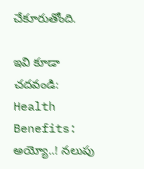చేకూరుతోంది.

ఇవి కూడా చదవండి: Health Benefits: అయ్యో..! నలుపు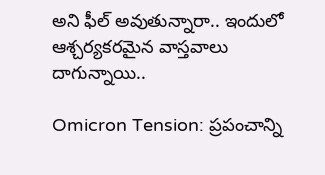అని ఫీల్ అవుతున్నారా.. ఇందులో ఆశ్చర్యకరమైన వాస్తవాలు దాగున్నాయి..

Omicron Tension: ప్రపంచాన్ని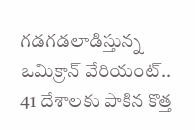గడగడలాడిస్తున్న ఒమిక్రాన్‌ వేరియంట్‌.. 41 దేశాలకు పాకిన కొత్త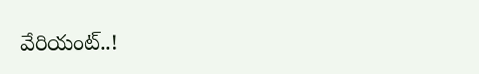వేరియంట్‌..!